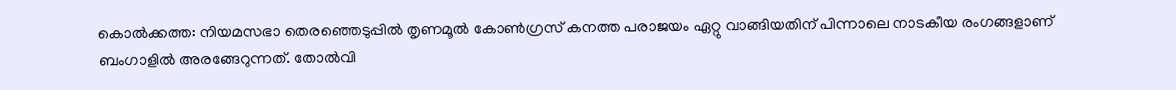കൊൽക്കത്ത: നിയമസഭാ തെരഞ്ഞെടുപ്പിൽ തൃണമൂൽ കോൺഗ്രസ് കനത്ത പരാജയം ഏറ്റു വാങ്ങിയതിന് പിന്നാലെ നാടകീയ രംഗങ്ങളാണ് ബംഗാളിൽ അരങ്ങേറുന്നത്. തോൽവി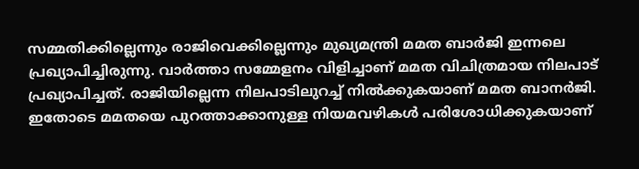സമ്മതിക്കില്ലെന്നും രാജിവെക്കില്ലെന്നും മുഖ്യമന്ത്രി മമത ബാർജി ഇന്നലെ പ്രഖ്യാപിച്ചിരുന്നു. വാർത്താ സമ്മേളനം വിളിച്ചാണ് മമത വിചിത്രമായ നിലപാട് പ്രഖ്യാപിച്ചത്. രാജിയില്ലെന്ന നിലപാടിലുറച്ച് നിൽക്കുകയാണ് മമത ബാനർജി. ഇതോടെ മമതയെ പുറത്താക്കാനുള്ള നിയമവഴികൾ പരിശോധിക്കുകയാണ്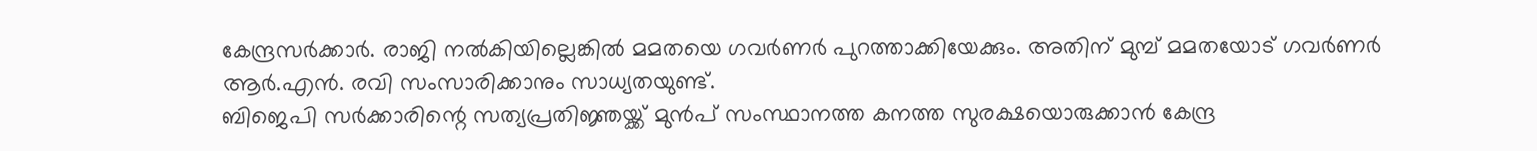കേന്ദ്രസർക്കാർ. രാജി നൽകിയില്ലെങ്കിൽ മമതയെ ഗവർണർ പുറത്താക്കിയേക്കും. അതിന് മുമ്പ് മമതയോട് ഗവർണർ ആർ.എൻ. രവി സംസാരിക്കാനും സാധ്യതയുണ്ട്.
ബിജെപി സർക്കാരിന്റെ സത്യപ്രതിജ്ഞയ്ക്ക് മുൻപ് സംസ്ഥാനത്ത കനത്ത സുരക്ഷയൊരുക്കാൻ കേന്ദ്ര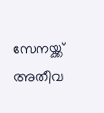സേനയ്ക്ക് അതീവ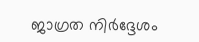ജാഗ്രത നിർദ്ദേശം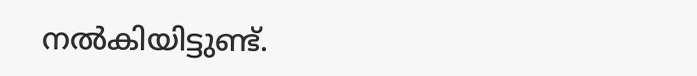നൽകിയിട്ടുണ്ട്.